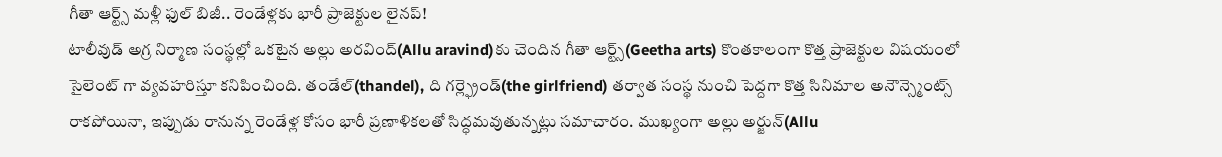గీతా ఆర్ట్స్ మళ్లీ ఫుల్ బిజీ.. రెండేళ్లకు భారీ ప్రాజెక్టుల లైనప్!
టాలీవుడ్ అగ్ర నిర్మాణ సంస్థల్లో ఒకటైన అల్లు అరవింద్(Allu aravind)కు చెందిన గీతా ఆర్ట్స్(Geetha arts) కొంతకాలంగా కొత్త ప్రాజెక్టుల విషయంలో సైలెంట్ గా వ్యవహరిస్తూ కనిపించింది. తండేల్(thandel), ది గర్ల్ఫ్రెండ్(the girlfriend) తర్వాత సంస్థ నుంచి పెద్దగా కొత్త సినిమాల అనౌన్స్మెంట్స్ రాకపోయినా, ఇప్పుడు రానున్న రెండేళ్ల కోసం భారీ ప్రణాళికలతో సిద్ధమవుతున్నట్లు సమాచారం. ముఖ్యంగా అల్లు అర్జున్(Allu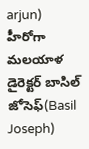arjun) హీరోగా మలయాళ డైరెక్టర్ బాసిల్ జోసెఫ్(Basil Joseph)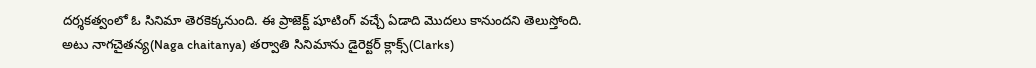దర్శకత్వంలో ఓ సినిమా తెరకెక్కనుంది. ఈ ప్రాజెక్ట్ షూటింగ్ వచ్చే ఏడాది మొదలు కానుందని తెలుస్తోంది.
అటు నాగచైతన్య(Naga chaitanya) తర్వాతి సినిమాను డైరెక్టర్ క్లాక్స్(Clarks)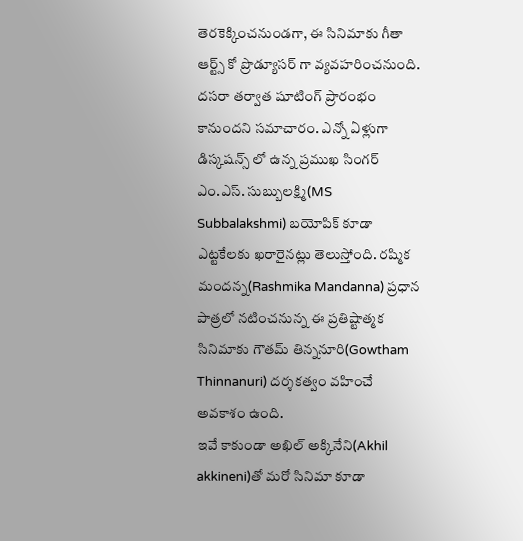తెరకెక్కించనుండగా, ఈ సినిమాకు గీతా ఆర్ట్స్ కో ప్రొడ్యూసర్ గా వ్యవహరించనుంది. దసరా తర్వాత షూటింగ్ ప్రారంభం కానుందని సమాచారం. ఎన్నో ఏళ్లుగా డిస్కషన్స్ లో ఉన్న ప్రముఖ సింగర్ ఎం.ఎస్. సుబ్బులక్ష్మి(MS Subbalakshmi) బయోపిక్ కూడా ఎట్టకేలకు ఖరారైనట్లు తెలుస్తోంది. రష్మిక మందన్న(Rashmika Mandanna) ప్రధాన పాత్రలో నటించనున్న ఈ ప్రతిష్టాత్మక సినిమాకు గౌతమ్ తిన్ననూరి(Gowtham Thinnanuri) దర్శకత్వం వహించే అవకాశం ఉంది.
ఇవే కాకుండా అఖిల్ అక్కినేని(Akhil akkineni)తో మరో సినిమా కూడా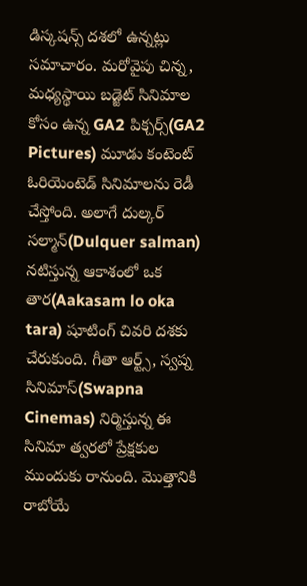డిస్కషన్స్ దశలో ఉన్నట్లు సమాచారం. మరోవైపు చిన్న, మధ్యస్థాయి బడ్జెట్ సినిమాల కోసం ఉన్న GA2 పిక్చర్స్(GA2 Pictures) మూడు కంటెంట్ ఓరియెంటెడ్ సినిమాలను రెడీ చేస్తోంది. అలాగే దుల్కర్ సల్మాన్(Dulquer salman) నటిస్తున్న ఆకాశంలో ఒక తార(Aakasam lo oka tara) షూటింగ్ చివరి దశకు చేరుకుంది. గీతా ఆర్ట్స్, స్వప్న సినిమాస్(Swapna Cinemas) నిర్మిస్తున్న ఈ సినిమా త్వరలో ప్రేక్షకుల ముందుకు రానుంది. మొత్తానికి రాబోయే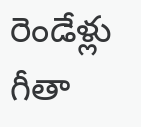రెండేళ్లు గీతా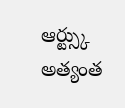ఆర్ట్స్కు అత్యంత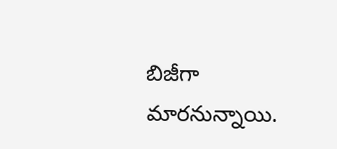బిజీగా మారనున్నాయి.